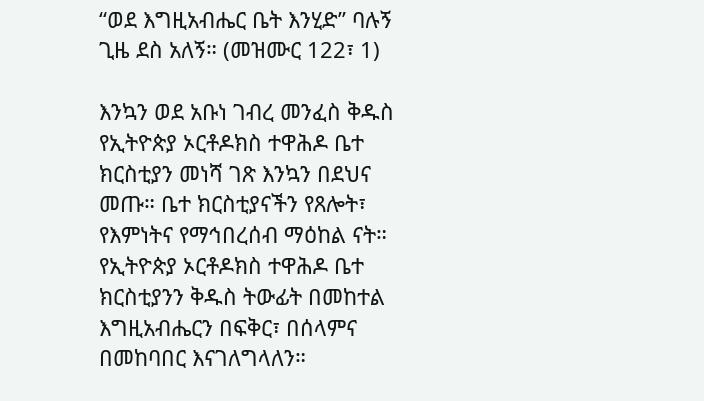“ወደ እግዚአብሔር ቤት እንሂድ” ባሉኝ ጊዜ ደስ አለኝ። (መዝሙር 122፣ 1)

እንኳን ወደ አቡነ ገብረ መንፈስ ቅዱስ የኢትዮጵያ ኦርቶዶክስ ተዋሕዶ ቤተ ክርስቲያን መነሻ ገጽ እንኳን በደህና መጡ። ቤተ ክርስቲያናችን የጸሎት፣ የእምነትና የማኅበረሰብ ማዕከል ናት። የኢትዮጵያ ኦርቶዶክስ ተዋሕዶ ቤተ ክርስቲያንን ቅዱስ ትውፊት በመከተል እግዚአብሔርን በፍቅር፣ በሰላምና በመከባበር እናገለግላለን።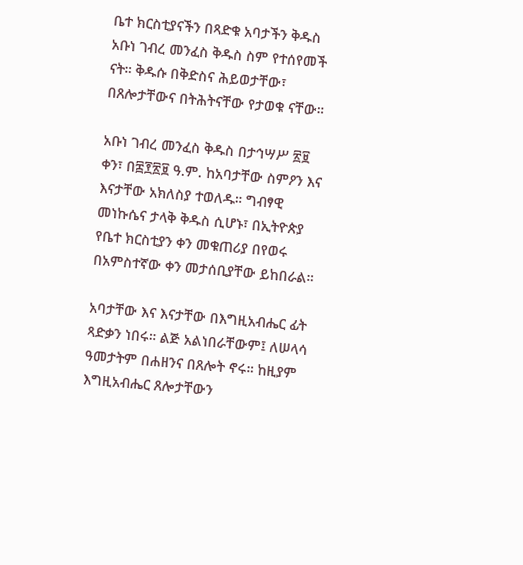ቤተ ክርስቲያናችን በጻድቁ አባታችን ቅዱስ አቡነ ገብረ መንፈስ ቅዱስ ስም የተሰየመች ናት። ቅዱሱ በቅድስና ሕይወታቸው፣ በጸሎታቸውና በትሕትናቸው የታወቁ ናቸው።

አቡነ ገብረ መንፈስ ቅዱስ በታኅሣሥ ፳፱ ቀን፣ በ፰፻፳፱ ዓ.ም. ከአባታቸው ስምዖን እና እናታቸው አክለስያ ተወለዱ። ግብፃዊ መነኩሴና ታላቅ ቅዱስ ሲሆኑ፣ በኢትዮጵያ የቤተ ክርስቲያን ቀን መቁጠሪያ በየወሩ በአምስተኛው ቀን መታሰቢያቸው ይከበራል።

አባታቸው እና እናታቸው በእግዚአብሔር ፊት ጻድቃን ነበሩ። ልጅ አልነበራቸውም፤ ለሠላሳ ዓመታትም በሐዘንና በጸሎት ኖሩ። ከዚያም እግዚአብሔር ጸሎታቸውን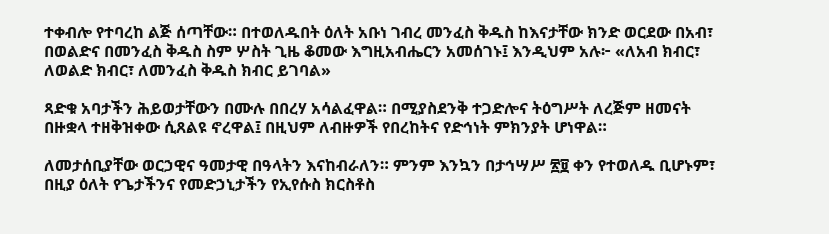ተቀብሎ የተባረከ ልጅ ሰጣቸው። በተወለዱበት ዕለት አቡነ ገብረ መንፈስ ቅዱስ ከእናታቸው ክንድ ወርደው በአብ፣ በወልድና በመንፈስ ቅዱስ ስም ሦስት ጊዜ ቆመው እግዚአብሔርን አመሰገኑ፤ እንዲህም አሉ፦ «ለአብ ክብር፣ ለወልድ ክብር፣ ለመንፈስ ቅዱስ ክብር ይገባል»

ጻድቁ አባታችን ሕይወታቸውን በሙሉ በበረሃ አሳልፈዋል። በሚያስደንቅ ተጋድሎና ትዕግሥት ለረጅም ዘመናት በዙቋላ ተዘቅዝቀው ሲጸልዩ ኖረዋል፤ በዚህም ለብዙዎች የበረከትና የድኅነት ምክንያት ሆነዋል።

ለመታሰቢያቸው ወርኃዊና ዓመታዊ በዓላትን እናከብራለን። ምንም እንኳን በታኅሣሥ ፳፱ ቀን የተወለዱ ቢሆኑም፣ በዚያ ዕለት የጌታችንና የመድኃኒታችን የኢየሱስ ክርስቶስ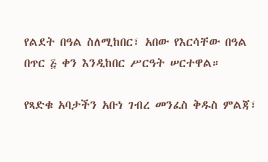የልደት በዓል ስለሚከበር፣ አበው የእርሳቸው በዓል በጥር ፭ ቀን እንዲከበር ሥርዓት ሠርተዋል።

የጻድቁ አባታችን አቡነ ገብረ መንፈስ ቅዱስ ምልጃ፣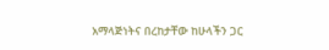አማላጅነትና በረከታቸው ከሁላችን ጋር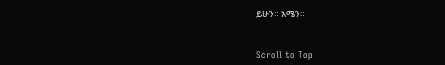ይሁን። አሜን።


Scroll to Top